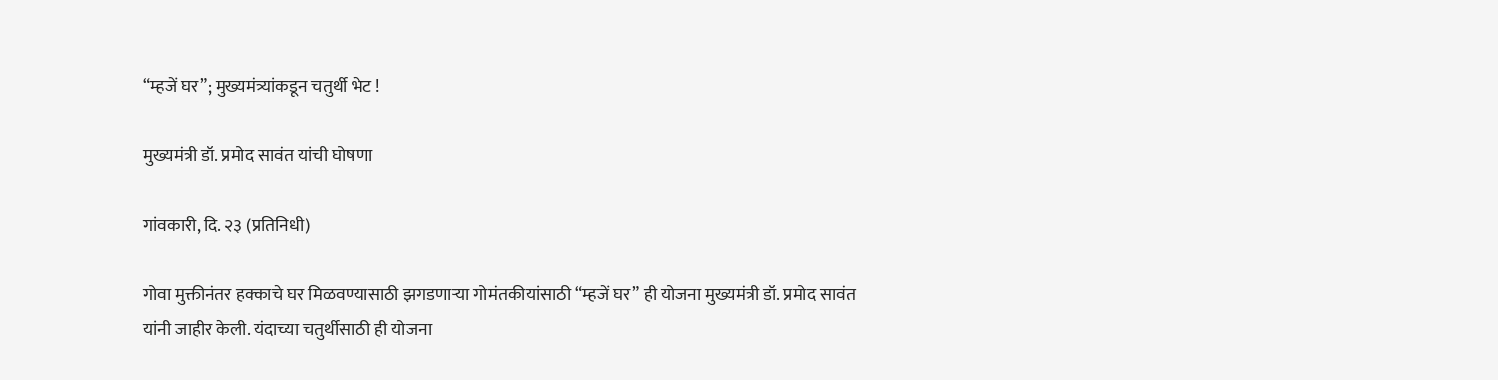“म्हजें घर”; मुख्यमंत्र्यांकडून चतुर्थी भेट !

मुख्यमंत्री डॉ. प्रमोद सावंत यांची घोषणा

गांवकारी, दि. २३ (प्रतिनिधी)

गोवा मुक्तीनंतर हक्काचे घर मिळवण्यासाठी झगडणाऱ्या गोमंतकीयांसाठी “म्हजें घर” ही योजना मुख्यमंत्री डॉ. प्रमोद सावंत यांनी जाहीर केली. यंदाच्या चतुर्थीसाठी ही योजना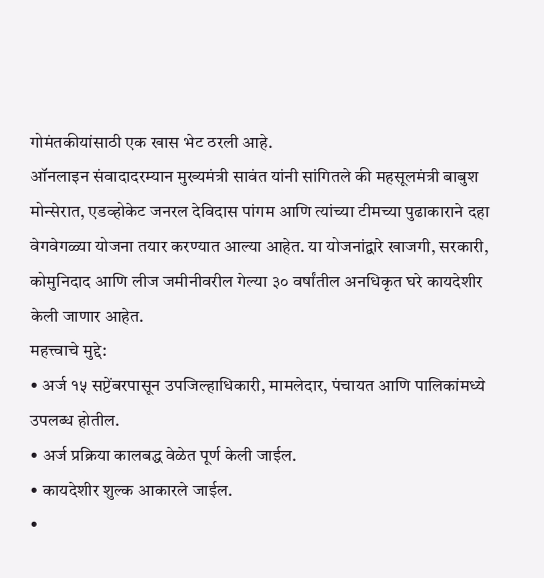गोमंतकीयांसाठी एक खास भेट ठरली आहे.
ऑनलाइन संवादादरम्यान मुख्यमंत्री सावंत यांनी सांगितले की महसूलमंत्री बाबुश मोन्सेरात, एडव्होकेट जनरल देविदास पांगम आणि त्यांच्या टीमच्या पुढाकाराने दहा वेगवेगळ्या योजना तयार करण्यात आल्या आहेत. या योजनांद्वारे खाजगी, सरकारी, कोमुनिदाद आणि लीज जमीनीवरील गेल्या ३० वर्षांतील अनधिकृत घरे कायदेशीर केली जाणार आहेत.
महत्त्वाचे मुद्दे:
• अर्ज १५ सप्टेंबरपासून उपजिल्हाधिकारी, मामलेदार, पंचायत आणि पालिकांमध्ये उपलब्ध होतील.
• अर्ज प्रक्रिया कालबद्ध वेळेत पूर्ण केली जाईल.
• कायदेशीर शुल्क आकारले जाईल.
•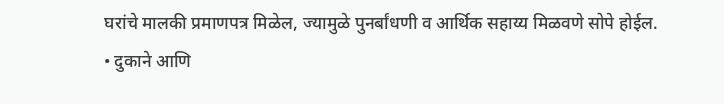घरांचे मालकी प्रमाणपत्र मिळेल, ज्यामुळे पुनर्बांधणी व आर्थिक सहाय्य मिळवणे सोपे होईल.
• दुकाने आणि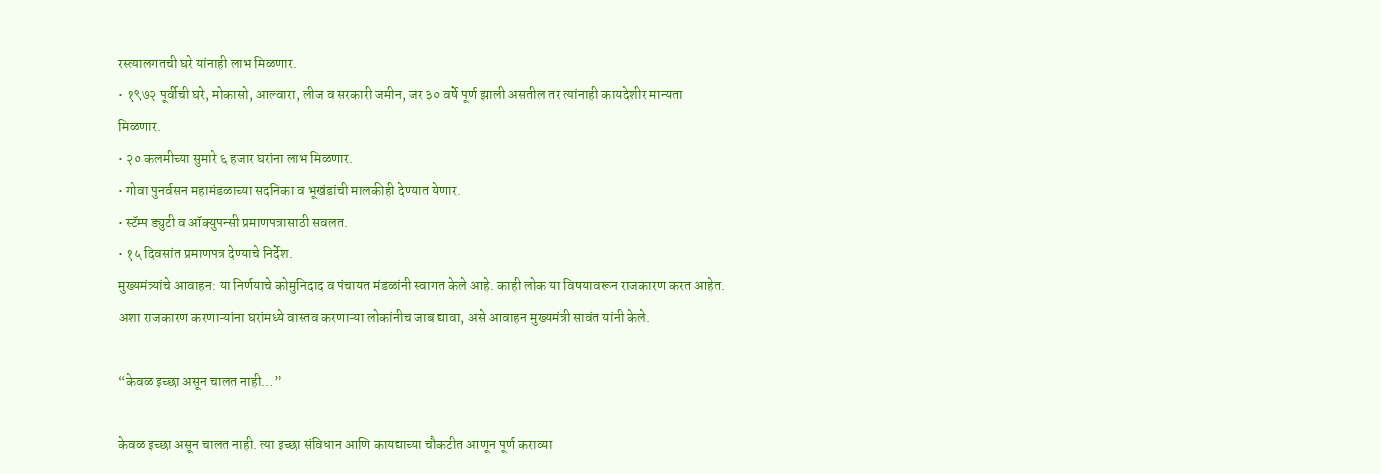रस्त्यालगतची घरे यांनाही लाभ मिळणार.
• १९७२ पूर्वीची घरे, मोकासो, आल्वारा, लीज व सरकारी जमीन, जर ३० वर्षे पूर्ण झाली असतील तर त्यांनाही कायदेशीर मान्यता मिळणार.
• २० कलमीच्या सुमारे ६ हजार घरांना लाभ मिळणार.
• गोवा पुनर्वसन महामंडळाच्या सदनिका व भूखंडांची मालकीही देण्यात येणार.
• स्टॅम्प ड्युटी व ऑक्युपन्सी प्रमाणपत्रासाठी सवलत.
• १५ दिवसांत प्रमाणपत्र देण्याचे निर्देश.
मुख्यमंत्र्यांचे आवाहन: या निर्णयाचे कोमुनिदाद व पंचायत मंडळांनी स्वागत केले आहे. काही लोक या विषयावरून राजकारण करत आहेत. अशा राजकारण करणाऱ्यांना घरांमध्ये वास्तव करणाऱ्या लोकांनीच जाब द्यावा, असे आवाहन मुख्यमंत्री सावंत यांनी केले.

“केवळ इच्छा असून चालत नाही…”

केवळ इच्छा असून चालत नाही. त्या इच्छा संविधान आणि कायद्याच्या चौकटीत आणून पूर्ण कराव्या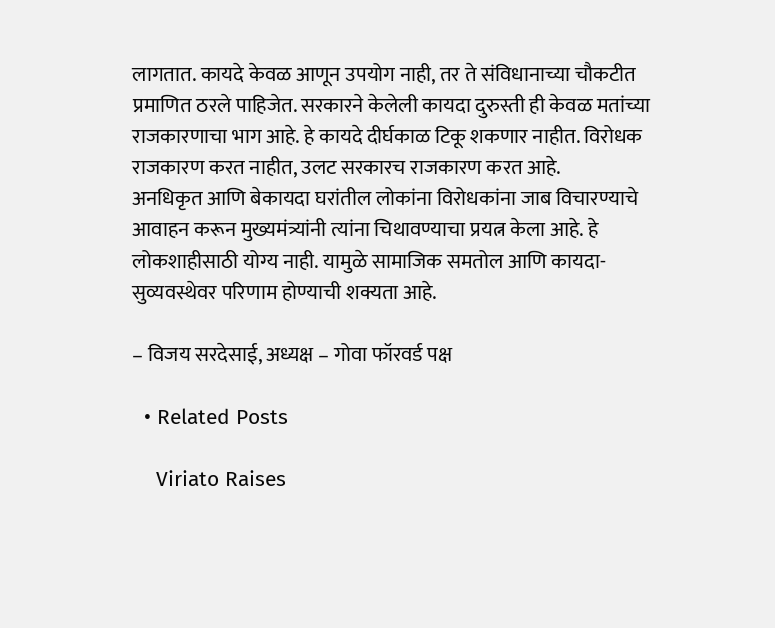लागतात. कायदे केवळ आणून उपयोग नाही, तर ते संविधानाच्या चौकटीत प्रमाणित ठरले पाहिजेत. सरकारने केलेली कायदा दुरुस्ती ही केवळ मतांच्या राजकारणाचा भाग आहे. हे कायदे दीर्घकाळ टिकू शकणार नाहीत. विरोधक राजकारण करत नाहीत, उलट सरकारच राजकारण करत आहे.
अनधिकृत आणि बेकायदा घरांतील लोकांना विरोधकांना जाब विचारण्याचे आवाहन करून मुख्यमंत्र्यांनी त्यांना चिथावण्याचा प्रयत्न केला आहे. हे लोकशाहीसाठी योग्य नाही. यामुळे सामाजिक समतोल आणि कायदा-सुव्यवस्थेवर परिणाम होण्याची शक्यता आहे.

– विजय सरदेसाई, अध्यक्ष – गोवा फॉरवर्ड पक्ष

  • Related Posts

    Viriato Raises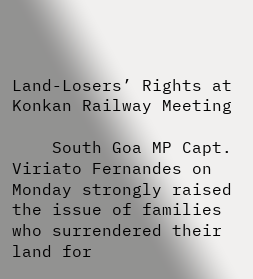Land-Losers’ Rights at Konkan Railway Meeting

    South Goa MP Capt. Viriato Fernandes on Monday strongly raised the issue of families who surrendered their land for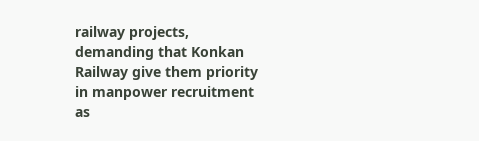railway projects, demanding that Konkan Railway give them priority in manpower recruitment as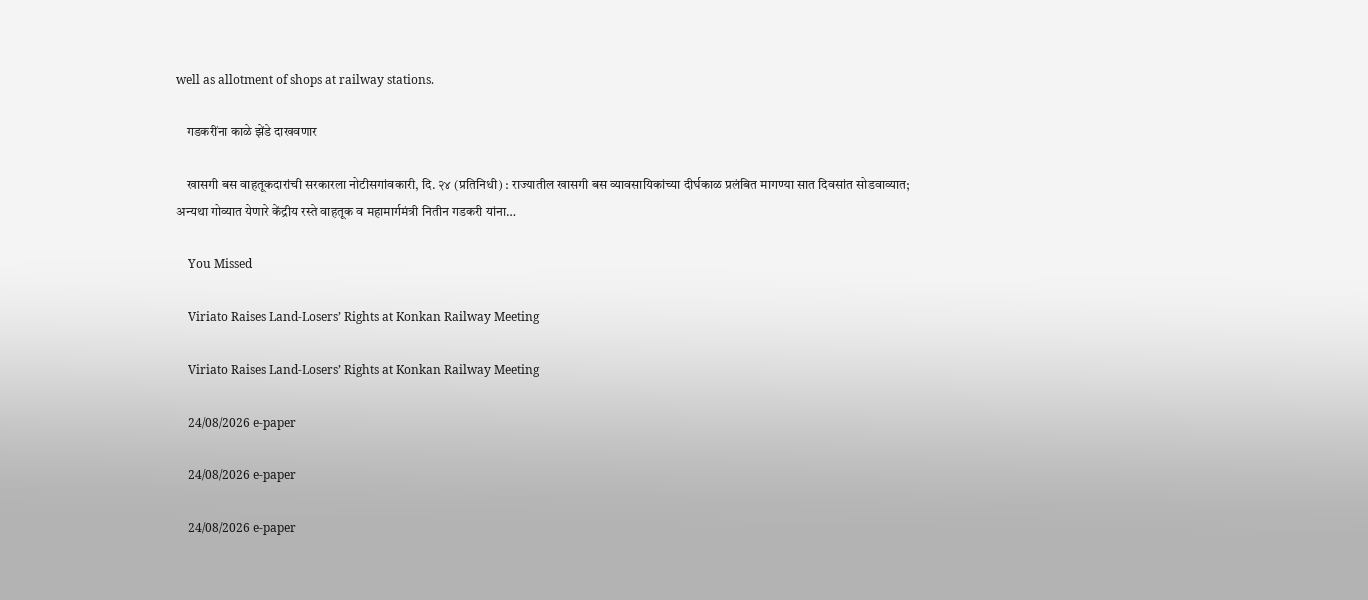well as allotment of shops at railway stations.

    गडकरींना काळे झेंडे दाखवणार

    खासगी बस वाहतूकदारांची सरकारला नोटीसगांवकारी, दि. २४ (प्रतिनिधी) : राज्यातील खासगी बस व्यावसायिकांच्या दीर्घकाळ प्रलंबित मागण्या सात दिवसांत सोडवाव्यात; अन्यथा गोव्यात येणारे केंद्रीय रस्ते वाहतूक व महामार्गमंत्री नितीन गडकरी यांना…

    You Missed

    Viriato Raises Land-Losers’ Rights at Konkan Railway Meeting

    Viriato Raises Land-Losers’ Rights at Konkan Railway Meeting

    24/08/2026 e-paper

    24/08/2026 e-paper

    24/08/2026 e-paper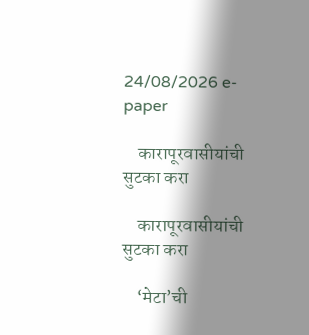24/08/2026 e-paper

    कारापूरवासीयांची सुटका करा

    कारापूरवासीयांची सुटका करा

    ‘मेटा’ची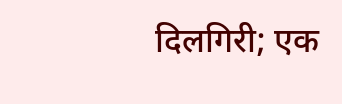दिलगिरी; एक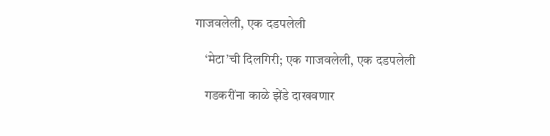गाजवलेली, एक दडपलेली

    ‘मेटा’ची दिलगिरी; एक गाजवलेली, एक दडपलेली

    गडकरींना काळे झेंडे दाखवणार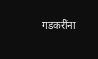गडकरींना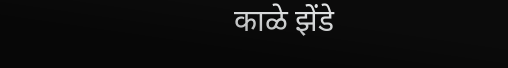काळे झेंडे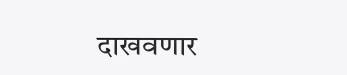दाखवणार